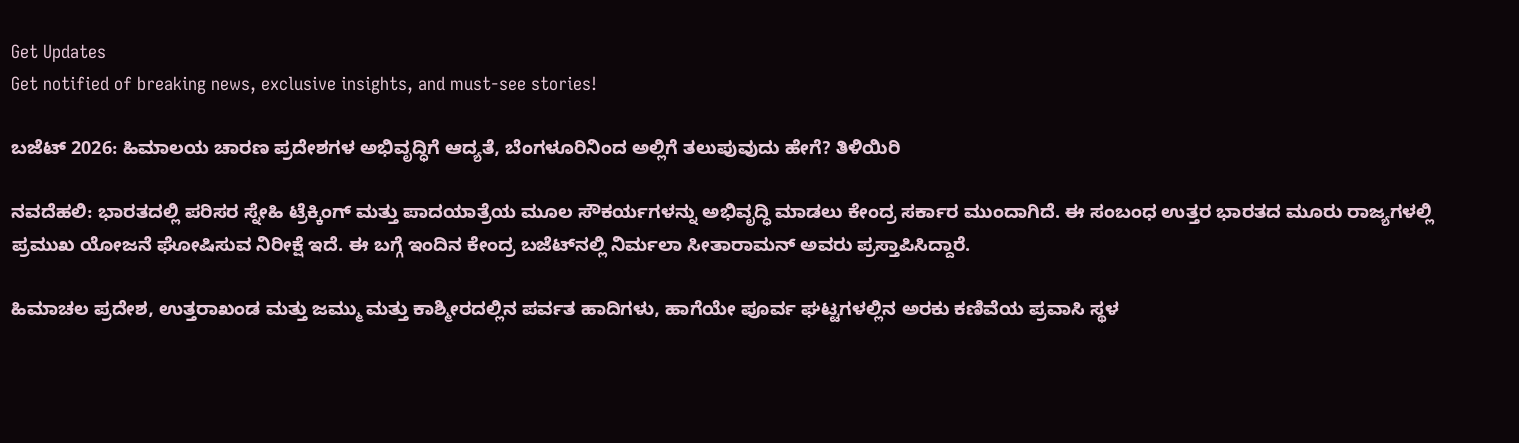Get Updates
Get notified of breaking news, exclusive insights, and must-see stories!

ಬಜೆಟ್ 2026: ಹಿಮಾಲಯ ಚಾರಣ ಪ್ರದೇಶಗಳ ಅಭಿವೃದ್ಧಿಗೆ ಆದ್ಯತೆ, ಬೆಂಗಳೂರಿನಿಂದ ಅಲ್ಲಿಗೆ ತಲುಪುವುದು ಹೇಗೆ? ತಿಳಿಯಿರಿ

ನವದೆಹಲಿ: ಭಾರತದಲ್ಲಿ ಪರಿಸರ ಸ್ನೇಹಿ ಟ್ರೆಕ್ಕಿಂಗ್ ಮತ್ತು ಪಾದಯಾತ್ರೆಯ ಮೂಲ ಸೌಕರ್ಯಗಳನ್ನು ಅಭಿವೃದ್ಧಿ ಮಾಡಲು ಕೇಂದ್ರ ಸರ್ಕಾರ ಮುಂದಾಗಿದೆ. ಈ ಸಂಬಂಧ ಉತ್ತರ ಭಾರತದ ಮೂರು ರಾಜ್ಯಗಳಲ್ಲಿ ಪ್ರಮುಖ ಯೋಜನೆ ಘೋಷಿಸುವ ನಿರೀಕ್ಷೆ ಇದೆ. ಈ ಬಗ್ಗೆ ಇಂದಿನ ಕೇಂದ್ರ ಬಜೆಟ್‌ನಲ್ಲಿ ನಿರ್ಮಲಾ ಸೀತಾರಾಮನ್ ಅವರು ಪ್ರಸ್ತಾಪಿಸಿದ್ದಾರೆ.

ಹಿಮಾಚಲ ಪ್ರದೇಶ, ಉತ್ತರಾಖಂಡ ಮತ್ತು ಜಮ್ಮು ಮತ್ತು ಕಾಶ್ಮೀರದಲ್ಲಿನ ಪರ್ವತ ಹಾದಿಗಳು, ಹಾಗೆಯೇ ಪೂರ್ವ ಘಟ್ಟಗಳಲ್ಲಿನ ಅರಕು ಕಣಿವೆಯ ಪ್ರವಾಸಿ ಸ್ಥಳ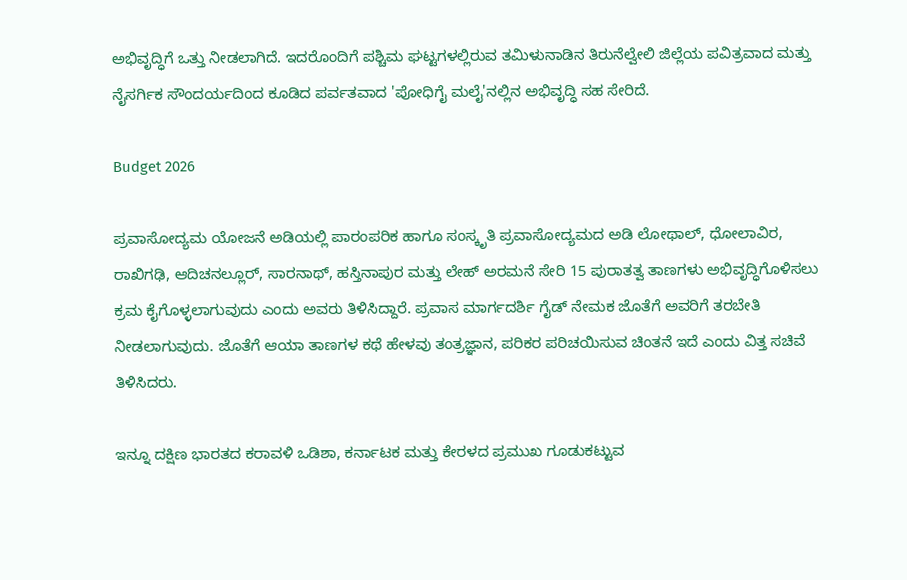ಅಭಿವೃದ್ಧಿಗೆ ಒತ್ತು ನೀಡಲಾಗಿದೆ. ಇದರೊಂದಿಗೆ ಪಶ್ಚಿಮ ಘಟ್ಟಗಳಲ್ಲಿರುವ ತಮಿಳುನಾಡಿನ ತಿರುನೆಲ್ವೇಲಿ ಜಿಲ್ಲೆಯ ಪವಿತ್ರವಾದ ಮತ್ತು ನೈಸರ್ಗಿಕ ಸೌಂದರ್ಯದಿಂದ ಕೂಡಿದ ಪರ್ವತವಾದ 'ಪೋಧಿಗೈ ಮಲೈ'ನಲ್ಲಿನ ಅಭಿವೃದ್ಧಿ ಸಹ ಸೇರಿದೆ.

Budget 2026

ಪ್ರವಾಸೋದ್ಯಮ ಯೋಜನೆ ಅಡಿಯಲ್ಲಿ ಪಾರಂಪರಿಕ ಹಾಗೂ ಸಂಸ್ಕೃತಿ ಪ್ರವಾಸೋದ್ಯಮದ ಅಡಿ ಲೋಥಾಲ್, ಧೋಲಾವಿರ, ರಾಖಿಗಢಿ, ಆದಿಚನಲ್ಲೂರ್, ಸಾರನಾಥ್, ಹಸ್ತಿನಾಪುರ ಮತ್ತು ಲೇಹ್ ಅರಮನೆ ಸೇರಿ 15 ಪುರಾತತ್ವ ತಾಣಗಳು ಅಭಿವೃದ್ಧಿಗೊಳಿಸಲು ಕ್ರಮ ಕೈಗೊಳ್ಳಲಾಗುವುದು ಎಂದು ಅವರು ತಿಳಿಸಿದ್ದಾರೆ. ಪ್ರವಾಸ ಮಾರ್ಗದರ್ಶಿ ಗೈಡ್ ನೇಮಕ ಜೊತೆಗೆ ಅವರಿಗೆ ತರಬೇತಿ ನೀಡಲಾಗುವುದು. ಜೊತೆಗೆ ಆಯಾ ತಾಣಗಳ ಕಥೆ ಹೇಳವು ತಂತ್ರಜ್ಞಾನ, ಪರಿಕರ ಪರಿಚಯಿಸುವ ಚಿಂತನೆ ಇದೆ ಎಂದು ವಿತ್ತ ಸಚಿವೆ ತಿಳಿಸಿದರು.

ಇನ್ನೂ ದಕ್ಷಿಣ ಭಾರತದ ಕರಾವಳಿ ಒಡಿಶಾ, ಕರ್ನಾಟಕ ಮತ್ತು ಕೇರಳದ ಪ್ರಮುಖ ಗೂಡುಕಟ್ಟುವ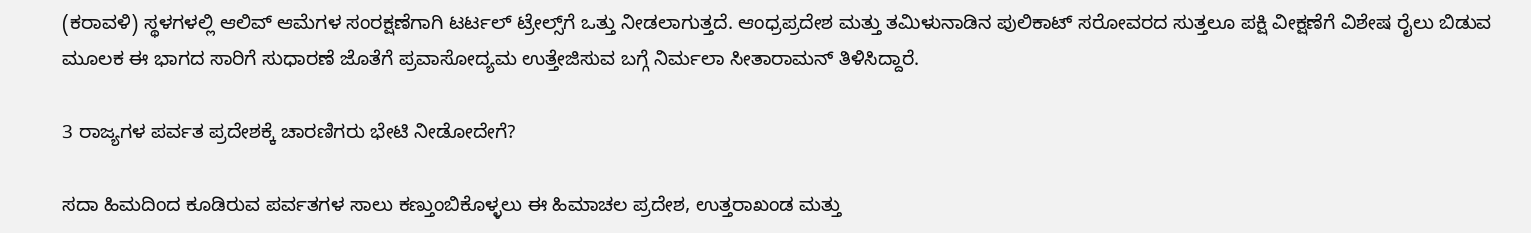(ಕರಾವಳಿ) ಸ್ಥಳಗಳಲ್ಲಿ ಆಲಿವ್ ಆಮೆಗಳ ಸಂರಕ್ಷಣೆಗಾಗಿ ಟರ್ಟಲ್ ಟ್ರೇಲ್ಸ್‌ಗೆ ಒತ್ತು ನೀಡಲಾಗುತ್ತದೆ. ಆಂಧ್ರಪ್ರದೇಶ ಮತ್ತು ತಮಿಳುನಾಡಿನ ಪುಲಿಕಾಟ್ ಸರೋವರದ ಸುತ್ತಲೂ ಪಕ್ಷಿ ವೀಕ್ಷಣೆಗೆ ವಿಶೇಷ ರೈಲು ಬಿಡುವ ಮೂಲಕ ಈ ಭಾಗದ ಸಾರಿಗೆ ಸುಧಾರಣೆ ಜೊತೆಗೆ ಪ್ರವಾಸೋದ್ಯಮ ಉತ್ತೇಜಿಸುವ ಬಗ್ಗೆ ನಿರ್ಮಲಾ ಸೀತಾರಾಮನ್ ತಿಳಿಸಿದ್ದಾರೆ.

3 ರಾಜ್ಯಗಳ ಪರ್ವತ ಪ್ರದೇಶಕ್ಕೆ ಚಾರಣಿಗರು ಭೇಟಿ ನೀಡೋದೇಗೆ?

ಸದಾ ಹಿಮದಿಂದ ಕೂಡಿರುವ ಪರ್ವತಗಳ ಸಾಲು ಕಣ್ತುಂಬಿಕೊಳ್ಳಲು ಈ ಹಿಮಾಚಲ ಪ್ರದೇಶ, ಉತ್ತರಾಖಂಡ ಮತ್ತು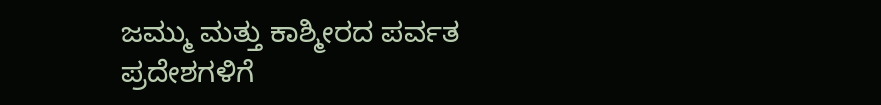ಜಮ್ಮು ಮತ್ತು ಕಾಶ್ಮೀರದ ಪರ್ವತ ಪ್ರದೇಶಗಳಿಗೆ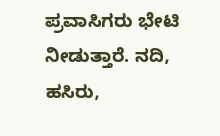ಪ್ರವಾಸಿಗರು ಭೇಟಿ ನೀಡುತ್ತಾರೆ. ನದಿ, ಹಸಿರು,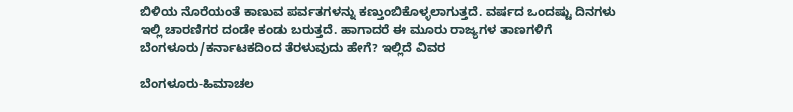ಬಿಳಿಯ ನೊರೆಯಂತೆ ಕಾಣುವ ಪರ್ವತಗಳನ್ನು ಕಣ್ತುಂಬಿಕೊಳ್ಳಲಾಗುತ್ತದೆ. ವರ್ಷದ ಒಂದಷ್ಟು ದಿನಗಳು ಇಲ್ಲಿ ಚಾರಣಿಗರ ದಂಡೇ ಕಂಡು ಬರುತ್ತದೆ. ಹಾಗಾದರೆ ಈ ಮೂರು ರಾಜ್ಯಗಳ ತಾಣಗಳಿಗೆ ಬೆಂಗಳೂರು/ಕರ್ನಾಟಕದಿಂದ ತೆರಳುವುದು ಹೇಗೆ? ಇಲ್ಲಿದೆ ವಿವರ

ಬೆಂಗಳೂರು-ಹಿಮಾಚಲ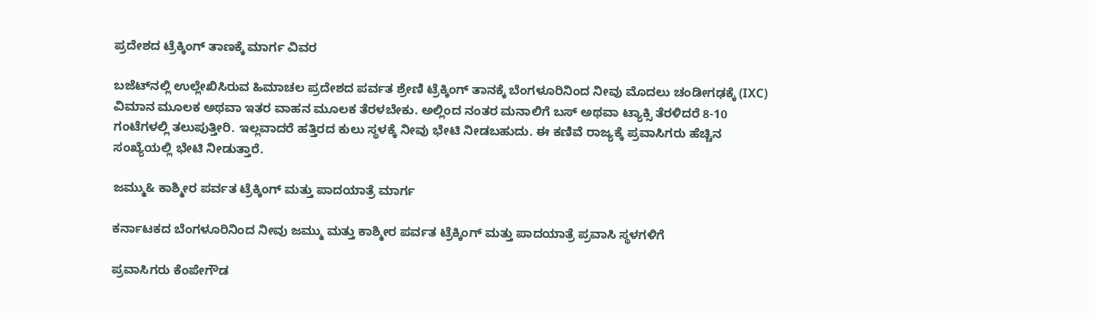ಪ್ರದೇಶದ ಟ್ರೆಕ್ಕಿಂಗ್ ತಾಣಕ್ಕೆ ಮಾರ್ಗ ವಿವರ

ಬಜೆಟ್‌ನಲ್ಲಿ ಉಲ್ಲೇಖಿಸಿರುವ ಹಿಮಾಚಲ ಪ್ರದೇಶದ ಪರ್ವತ ಶ್ರೇಣಿ ಟ್ರೆಕ್ಕಿಂಗ್ ತಾನಕ್ಕೆ ಬೆಂಗಳೂರಿನಿಂದ ನೀವು ಮೊದಲು ಚಂಡೀಗಢಕ್ಕೆ (IXC) ವಿಮಾನ ಮೂಲಕ ಅಥವಾ ಇತರ ವಾಹನ ಮೂಲಕ ತೆರಳಬೇಕು. ಅಲ್ಲಿಂದ ನಂತರ ಮನಾಲಿಗೆ ಬಸ್ ಅಥವಾ ಟ್ಯಾಕ್ಸಿ ತೆರಳಿದರೆ 8-10 ಗಂಟೆಗಳಲ್ಲಿ ತಲುಪುತ್ತೀರಿ. ಇಲ್ಲವಾದರೆ ಹತ್ತಿರದ ಕುಲು ಸ್ಥಳಕ್ಕೆ ನೀವು ಭೇಟಿ ನೀಡಬಹುದು. ಈ ಕಣಿವೆ ರಾಜ್ಯಕ್ಕೆ ಪ್ರವಾಸಿಗರು ಹೆಚ್ಚಿನ ಸಂಖ್ಯೆಯಲ್ಲಿ ಭೇಟಿ ನೀಡುತ್ತಾರೆ.

ಜಮ್ಮು& ಕಾಶ್ಮೀರ ಪರ್ವತ ಟ್ರೆಕ್ಕಿಂಗ್ ಮತ್ತು ಪಾದಯಾತ್ರೆ ಮಾರ್ಗ

ಕರ್ನಾಟಕದ ಬೆಂಗಳೂರಿನಿಂದ ನೀವು ಜಮ್ಮು ಮತ್ತು ಕಾಶ್ಮೀರ ಪರ್ವತ ಟ್ರೆಕ್ಕಿಂಗ್ ಮತ್ತು ಪಾದಯಾತ್ರೆ ಪ್ರವಾಸಿ ಸ್ಥಳಗಳಿಗೆ

ಪ್ರವಾಸಿಗರು ಕೆಂಪೇಗೌಡ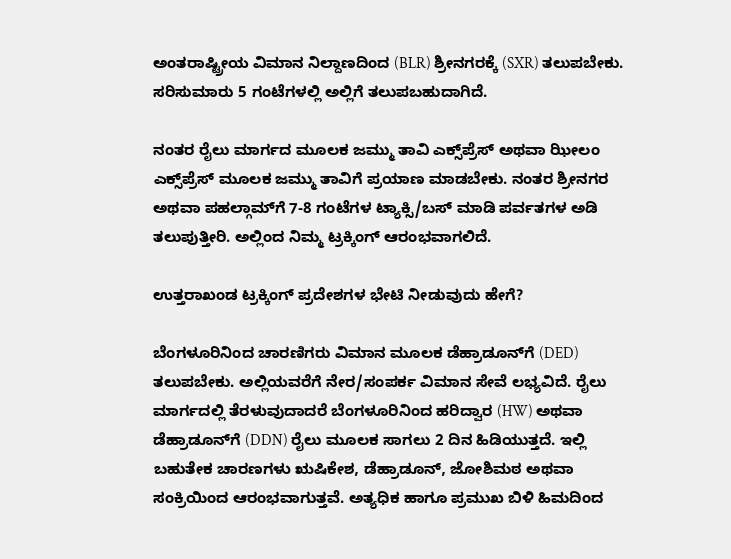ಅಂತರಾಷ್ಟ್ರೀಯ ವಿಮಾನ ನಿಲ್ದಾಣದಿಂದ (BLR) ಶ್ರೀನಗರಕ್ಕೆ (SXR) ತಲುಪಬೇಕು. ಸರಿಸುಮಾರು 5 ಗಂಟೆಗಳಲ್ಲಿ ಅಲ್ಲಿಗೆ ತಲುಪಬಹುದಾಗಿದೆ.

ನಂತರ ರೈಲು ಮಾರ್ಗದ ಮೂಲಕ ಜಮ್ಮು ತಾವಿ ಎಕ್ಸ್‌ಪ್ರೆಸ್ ಅಥವಾ ಝೀಲಂ ಎಕ್ಸ್‌ಪ್ರೆಸ್ ಮೂಲಕ ಜಮ್ಮು ತಾವಿಗೆ ಪ್ರಯಾಣ ಮಾಡಬೇಕು. ನಂತರ ಶ್ರೀನಗರ ಅಥವಾ ಪಹಲ್ಗಾಮ್‌ಗೆ 7-8 ಗಂಟೆಗಳ ಟ್ಯಾಕ್ಸಿ/ಬಸ್ ಮಾಡಿ ಪರ್ವತಗಳ ಅಡಿ ತಲುಪುತ್ತೀರಿ. ಅಲ್ಲಿಂದ ನಿಮ್ಮ ಟ್ರಕ್ಕಿಂಗ್ ಆರಂಭವಾಗಲಿದೆ.

ಉತ್ತರಾಖಂಡ ಟ್ರಕ್ಕಿಂಗ್ ಪ್ರದೇಶಗಳ ಭೇಟಿ ನೀಡುವುದು ಹೇಗೆ?

ಬೆಂಗಳೂರಿನಿಂದ ಚಾರಣಿಗರು ವಿಮಾನ ಮೂಲಕ ಡೆಹ್ರಾಡೂನ್‌ಗೆ (DED) ತಲುಪಬೇಕು. ಅಲ್ಲಿಯವರೆಗೆ ನೇರ/ಸಂಪರ್ಕ ವಿಮಾನ ಸೇವೆ ಲಭ್ಯವಿದೆ. ರೈಲು ಮಾರ್ಗದಲ್ಲಿ ತೆರಳುವುದಾದರೆ ಬೆಂಗಳೂರಿನಿಂದ ಹರಿದ್ವಾರ (HW) ಅಥವಾ ಡೆಹ್ರಾಡೂನ್‌ಗೆ (DDN) ರೈಲು ಮೂಲಕ ಸಾಗಲು 2 ದಿನ ಹಿಡಿಯುತ್ತದೆ. ಇಲ್ಲಿ ಬಹುತೇಕ ಚಾರಣಗಳು ಋಷಿಕೇಶ, ಡೆಹ್ರಾಡೂನ್, ಜೋಶಿಮಠ ಅಥವಾ ಸಂಕ್ರಿಯಿಂದ ಆರಂಭವಾಗುತ್ತವೆ. ಅತ್ಯಧಿಕ ಹಾಗೂ ಪ್ರಮುಖ ಬಿಳಿ ಹಿಮದಿಂದ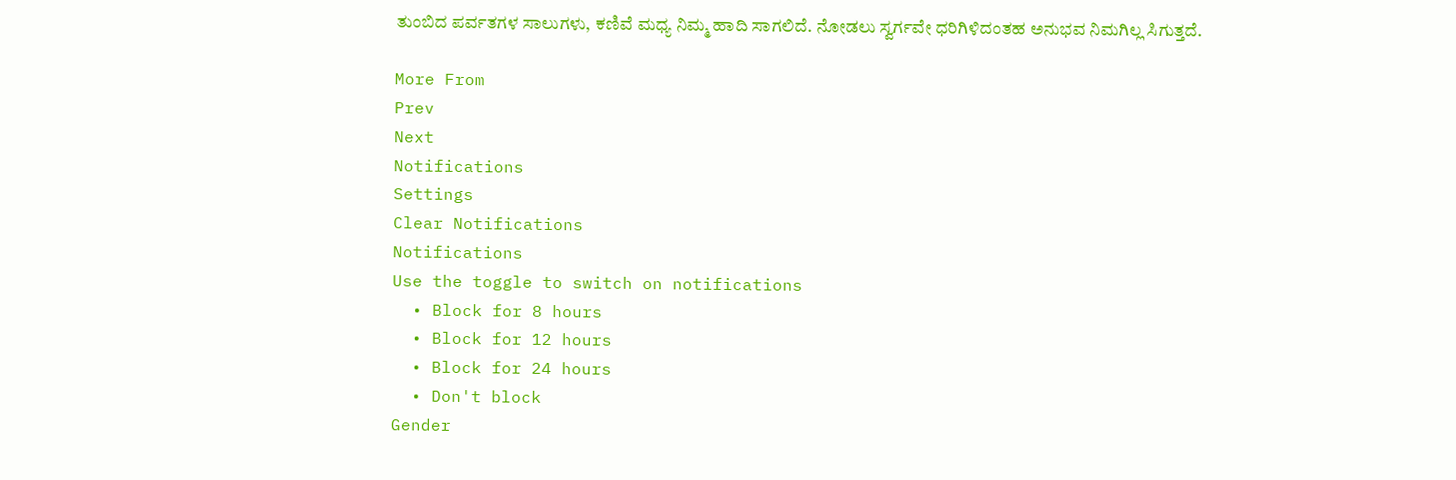ತುಂಬಿದ ಪರ್ವತಗಳ ಸಾಲುಗಳು, ಕಣಿವೆ ಮಧ್ಯ ನಿಮ್ಮ ಹಾದಿ ಸಾಗಲಿದೆ. ನೋಡಲು ಸ್ವರ್ಗವೇ ಧರಿಗಿಳಿದಂತಹ ಅನುಭವ ನಿಮಗಿಲ್ಲ ಸಿಗುತ್ತದೆ.

More From
Prev
Next
Notifications
Settings
Clear Notifications
Notifications
Use the toggle to switch on notifications
  • Block for 8 hours
  • Block for 12 hours
  • Block for 24 hours
  • Don't block
Gender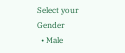Select your Gender
  • Male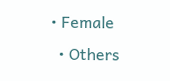• Female
  • Others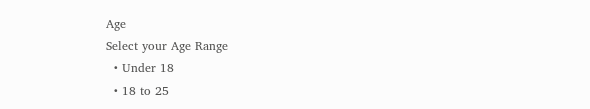Age
Select your Age Range
  • Under 18
  • 18 to 25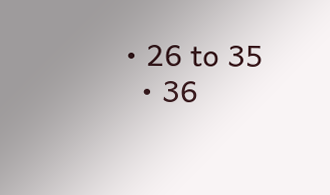• 26 to 35
  • 36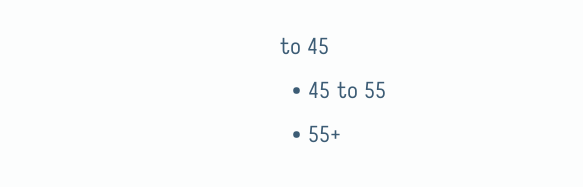to 45
  • 45 to 55
  • 55+